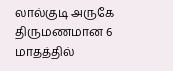லால்குடி அருகே திருமணமான 6 மாதத்தில்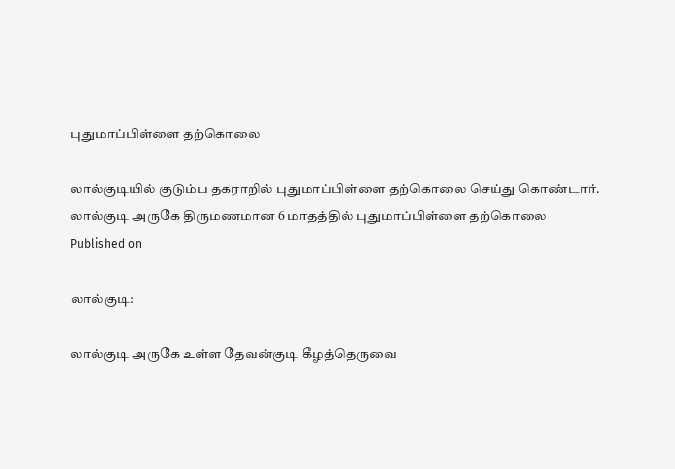புதுமாப்பிள்ளை தற்கொலை

லால்குடியில் குடும்ப தகராறில் புதுமாப்பிள்ளை தற்கொலை செய்து கொண்டார்.
லால்குடி அருகே திருமணமான 6 மாதத்தில் புதுமாப்பிள்ளை தற்கொலை
Published on

லால்குடி:

லால்குடி அருகே உள்ள தேவன்குடி கீழத்தெருவை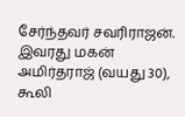சேர்ந்தவர் சவரிராஜன். இவரது மகன் அமிர்தராஜ் (வயது 30), கூலி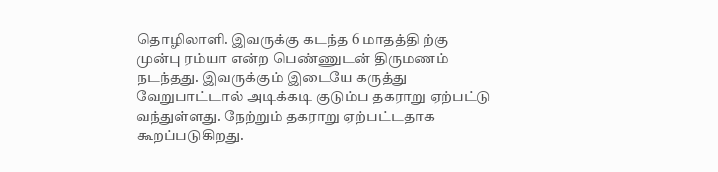தொழிலாளி. இவருக்கு கடந்த 6 மாதத்தி ற்கு முன்பு ரம்யா என்ற பெண்ணுடன் திருமணம் நடந்தது. இவருக்கும் இடையே கருத்து வேறுபாட்டால் அடிக்கடி குடும்ப தகராறு ஏற்பட்டு வந்துள்ளது. நேற்றும் தகராறு ஏற்பட்டதாக கூறப்படுகிறது.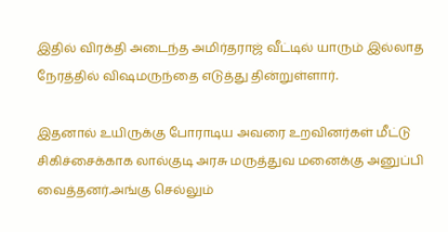இதில் விரக்தி அடைந்த அமிர்தராஜ் வீட்டில் யாரும் இல்லாத நேரத்தில் வி‌ஷமருந்தை எடுத்து தின்றுள்ளார்.

இதனால் உயிருக்கு போராடிய அவரை உறவினர்கள் மீட்டு சிகிச்சைக்காக லால்குடி அரசு மருத்துவ மனைக்கு அனுப்பி வைத்தனர்.அங்கு செல்லும்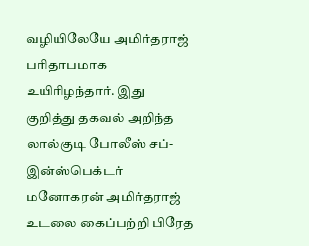வழியிலேயே அமிர்தராஜ் பரிதாபமாக உயிரிழந்தார். இது குறித்து தகவல் அறிந்த லால்குடி போலீஸ் சப்- இன்ஸ்பெக்டர் மனோகரன் அமிர்தராஜ் உடலை கைப்பற்றி பிரேத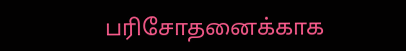பரிசோதனைக்காக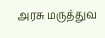அரசு மருத்துவ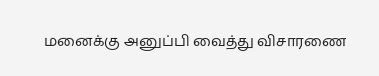மனைக்கு அனுப்பி வைத்து விசாரணை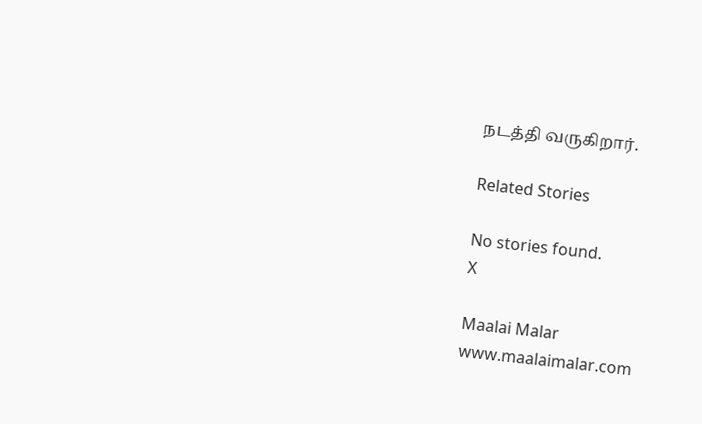நடத்தி வருகிறார்.

Related Stories

No stories found.
X

Maalai Malar
www.maalaimalar.com